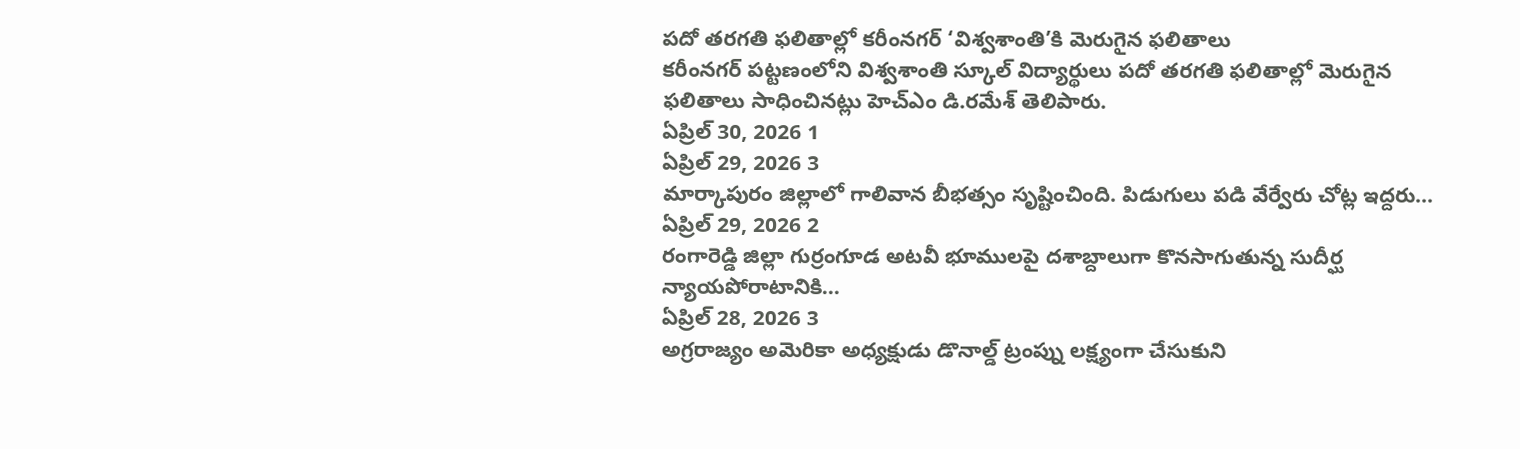పదో తరగతి ఫలితాల్లో కరీంనగర్ ‘విశ్వశాంతి’కి మెరుగైన ఫలితాలు
కరీంనగర్ పట్టణంలోని విశ్వశాంతి స్కూల్ విద్యార్థులు పదో తరగతి ఫలితాల్లో మెరుగైన ఫలితాలు సాధించినట్లు హెచ్ఎం డి.రమేశ్ తెలిపారు.
ఏప్రిల్ 30, 2026 1
ఏప్రిల్ 29, 2026 3
మార్కాపురం జిల్లాలో గాలివాన బీభత్సం సృష్టించింది. పిడుగులు పడి వేర్వేరు చోట్ల ఇద్దరు...
ఏప్రిల్ 29, 2026 2
రంగారెడ్డి జిల్లా గుర్రంగూడ అటవీ భూములపై దశాబ్దాలుగా కొనసాగుతున్న సుదీర్ఘ న్యాయపోరాటానికి...
ఏప్రిల్ 28, 2026 3
అగ్రరాజ్యం అమెరికా అధ్యక్షుడు డొనాల్డ్ ట్రంప్ను లక్ష్యంగా చేసుకుని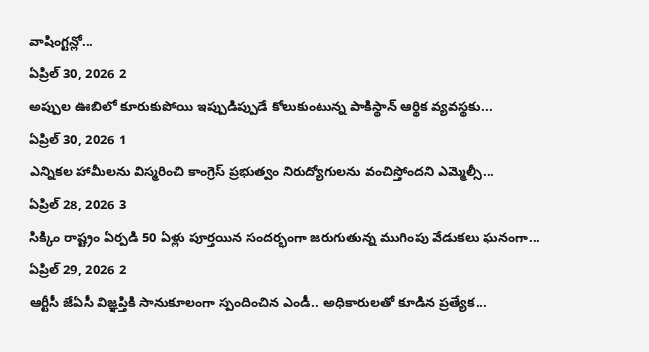వాషింగ్టన్లో...
ఏప్రిల్ 30, 2026 2
అప్పుల ఊబిలో కూరుకుపోయి ఇప్పుడిప్పుడే కోలుకుంటున్న పాకిస్థాన్ ఆర్థిక వ్యవస్థకు...
ఏప్రిల్ 30, 2026 1
ఎన్నికల హామీలను విస్మరించి కాంగ్రెస్ ప్రభుత్వం నిరుద్యోగులను వంచిస్తోందని ఎమ్మెల్సీ...
ఏప్రిల్ 28, 2026 3
సిక్కిం రాష్ట్రం ఏర్పడి 50 ఏళ్లు పూర్తయిన సందర్భంగా జరుగుతున్న ముగింపు వేడుకలు ఘనంగా...
ఏప్రిల్ 29, 2026 2
ఆర్టీసీ జేఏసీ విజ్ఞప్తికి సానుకూలంగా స్పందించిన ఎండీ.. అధికారులతో కూడిన ప్రత్యేక...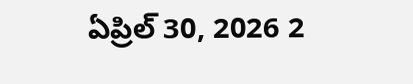ఏప్రిల్ 30, 2026 2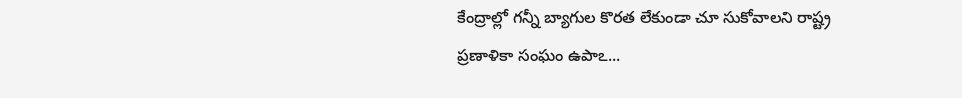కేంద్రాల్లో గన్నీ బ్యాగుల కొరత లేకుండా చూ సుకోవాలని రాష్ట్ర ప్రణాళికా సంఘం ఉపాఽ...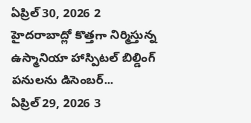ఏప్రిల్ 30, 2026 2
హైదరాబాద్లో కొత్తగా నిర్మిస్తున్న ఉస్మానియా హాస్పిటల్ బిల్డింగ్ పనులను డిసెంబర్...
ఏప్రిల్ 29, 2026 3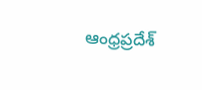ఆంధ్రప్రదేశ్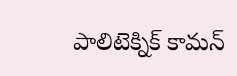పాలిటెక్నిక్ కామన్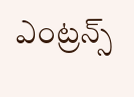ఎంట్రన్స్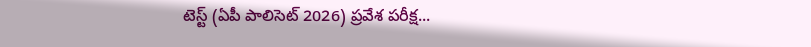టెస్ట్ (ఏపీ పాలిసెట్ 2026) ప్రవేశ పరీక్ష...